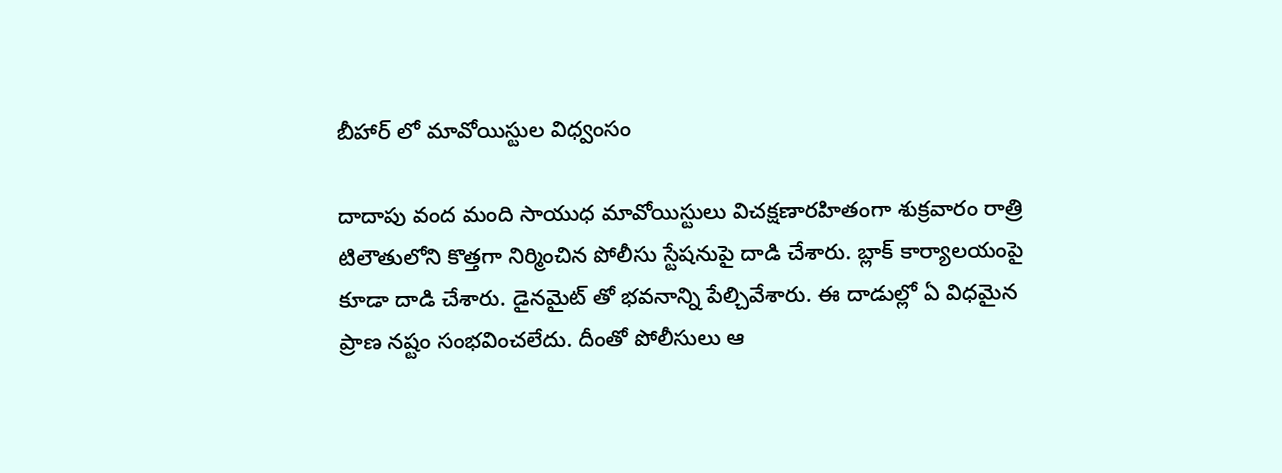బీహార్ లో మావోయిస్టుల విధ్వంసం

దాదాపు వంద మంది సాయుధ మావోయిస్టులు విచక్షణారహితంగా శుక్రవారం రాత్రి టిలౌతులోని కొత్తగా నిర్మించిన పోలీసు స్టేషనుపై దాడి చేశారు. బ్లాక్ కార్యాలయంపై కూడా దాడి చేశారు. డైనమైట్ తో భవనాన్ని పేల్చివేశారు. ఈ దాడుల్లో ఏ విధమైన ప్రాణ నష్టం సంభవించలేదు. దీంతో పోలీసులు ఆ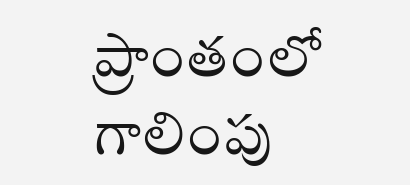ప్రాంతంలో గాలింపు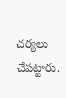చర్యలు చేపట్టారు.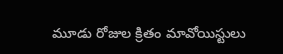మూడు రోజుల క్రితం మావోయిస్టులు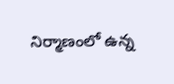నిర్మాణంలో ఉన్న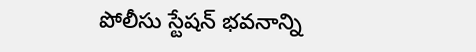పోలీసు స్టేషన్ భవనాన్ని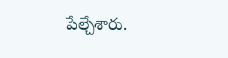పేల్చేశారు.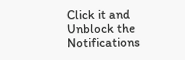Click it and Unblock the Notifications